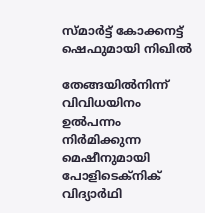സ്മാർട്ട് കോക്കനട്ട് ഷെഫുമായി നിഖിൽ

തേങ്ങയിൽനിന്ന് വിവിധയിനം ഉൽപന്നം നിർമിക്കുന്ന മെഷീനുമായി പോളിടെക്നിക് വിദ്യാർഥി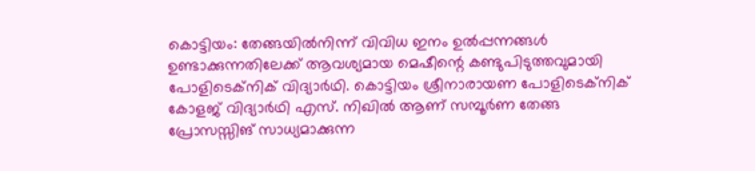കൊട്ടിയം: തേങ്ങയിൽനിന്ന് വിവിധ ഇനം ഉൽപ്പന്നങ്ങൾ ഉണ്ടാക്കുന്നതിലേക്ക് ആവശ്യമായ മെഷീന്റെ കണ്ടുപിടുത്തവുമായി പോളിടെക്നിക് വിദ്യാർഥി. കൊട്ടിയം ശ്രീനാരായണ പോളിടെക്നിക് കോളജ് വിദ്യാർഥി എസ്. നിഖിൽ ആണ് സമ്പൂർണ തേങ്ങ പ്രോസസ്സിങ് സാധ്യമാക്കുന്ന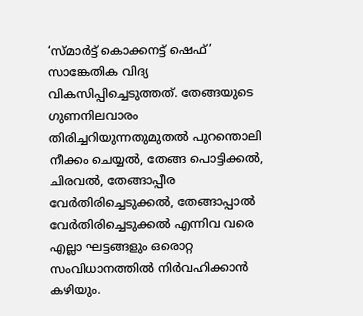‘സ്മാർട്ട് കൊക്കനട്ട് ഷെഫ്’ സാങ്കേതിക വിദ്യ വികസിപ്പിച്ചെടുത്തത്. തേങ്ങയുടെ ഗുണനിലവാരം തിരിച്ചറിയുന്നതുമുതൽ പുറന്തൊലി നീക്കം ചെയ്യൽ, തേങ്ങ പൊട്ടിക്കൽ, ചിരവൽ, തേങ്ങാപ്പീര വേർതിരിച്ചെടുക്കൽ, തേങ്ങാപ്പാൽ വേർതിരിച്ചെടുക്കൽ എന്നിവ വരെ എല്ലാ ഘട്ടങ്ങളും ഒരൊറ്റ സംവിധാനത്തിൽ നിർവഹിക്കാൻ കഴിയും.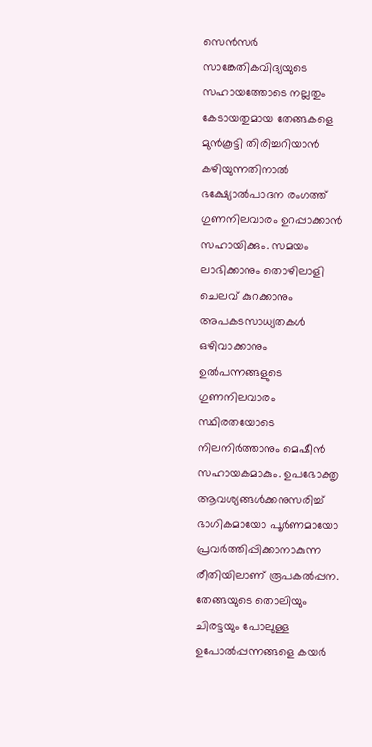സെൻസർ സാങ്കേതികവിദ്യയുടെ സഹായത്തോടെ നല്ലതും കേടായതുമായ തേങ്ങകളെ മുൻകൂട്ടി തിരിച്ചറിയാൻ കഴിയുന്നതിനാൽ ഭക്ഷ്യോൽപാദന രംഗത്ത് ഗുണനിലവാരം ഉറപ്പാക്കാൻ സഹായിക്കും. സമയം ലാഭിക്കാനും തൊഴിലാളി ചെലവ് കുറക്കാനും അപകടസാധ്യതകൾ ഒഴിവാക്കാനും ഉൽപന്നങ്ങളുടെ ഗുണനിലവാരം സ്ഥിരതയോടെ നിലനിർത്താനും മെഷീൻ സഹായകമാകും. ഉപഭോക്തൃ ആവശ്യങ്ങൾക്കനുസരിച്ച് ഭാഗികമായോ പൂർണമായോ പ്രവർത്തിപ്പിക്കാനാകുന്ന രീതിയിലാണ് രൂപകൽപ്പന. തേങ്ങയുടെ തൊലിയും ചിരട്ടയും പോലുള്ള ഉപോൽപ്പന്നങ്ങളെ കയർ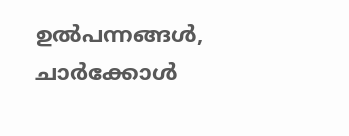ഉൽപന്നങ്ങൾ, ചാർക്കോൾ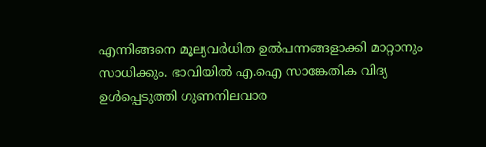എന്നിങ്ങനെ മൂല്യവർധിത ഉൽപന്നങ്ങളാക്കി മാറ്റാനും സാധിക്കും. ഭാവിയിൽ എ.ഐ സാങ്കേതിക വിദ്യ ഉൾപ്പെടുത്തി ഗുണനിലവാര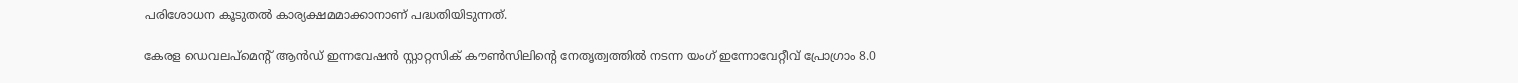പരിശോധന കൂടുതൽ കാര്യക്ഷമമാക്കാനാണ് പദ്ധതിയിടുന്നത്.

കേരള ഡെവലപ്മെന്‍റ് ആൻഡ് ഇന്നവേഷൻ സ്റ്റാറ്റസിക് കൗൺസിലിന്റെ നേതൃത്വത്തിൽ നടന്ന യംഗ് ഇന്നോവേറ്റീവ് പ്രോഗ്രാം 8.0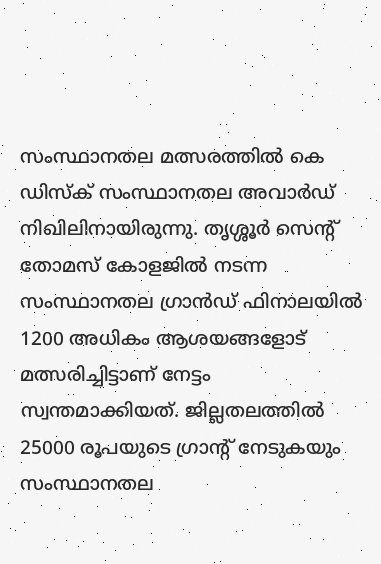സംസ്ഥാനതല മത്സരത്തിൽ കെ ഡിസ്ക് സംസ്ഥാനതല അവാർഡ് നിഖിലിനായിരുന്നു. തൃശ്ശൂർ സെന്‍റ് തോമസ് കോളജിൽ നടന്ന സംസ്ഥാനതല ഗ്രാൻഡ് ഫിനാലയിൽ 1200 അധികം ആശയങ്ങളോട് മത്സരിച്ചിട്ടാണ് നേട്ടം സ്വന്തമാക്കിയത്. ജില്ലതലത്തിൽ 25000 രൂപയുടെ ഗ്രാന്റ് നേടുകയും സംസ്ഥാനതല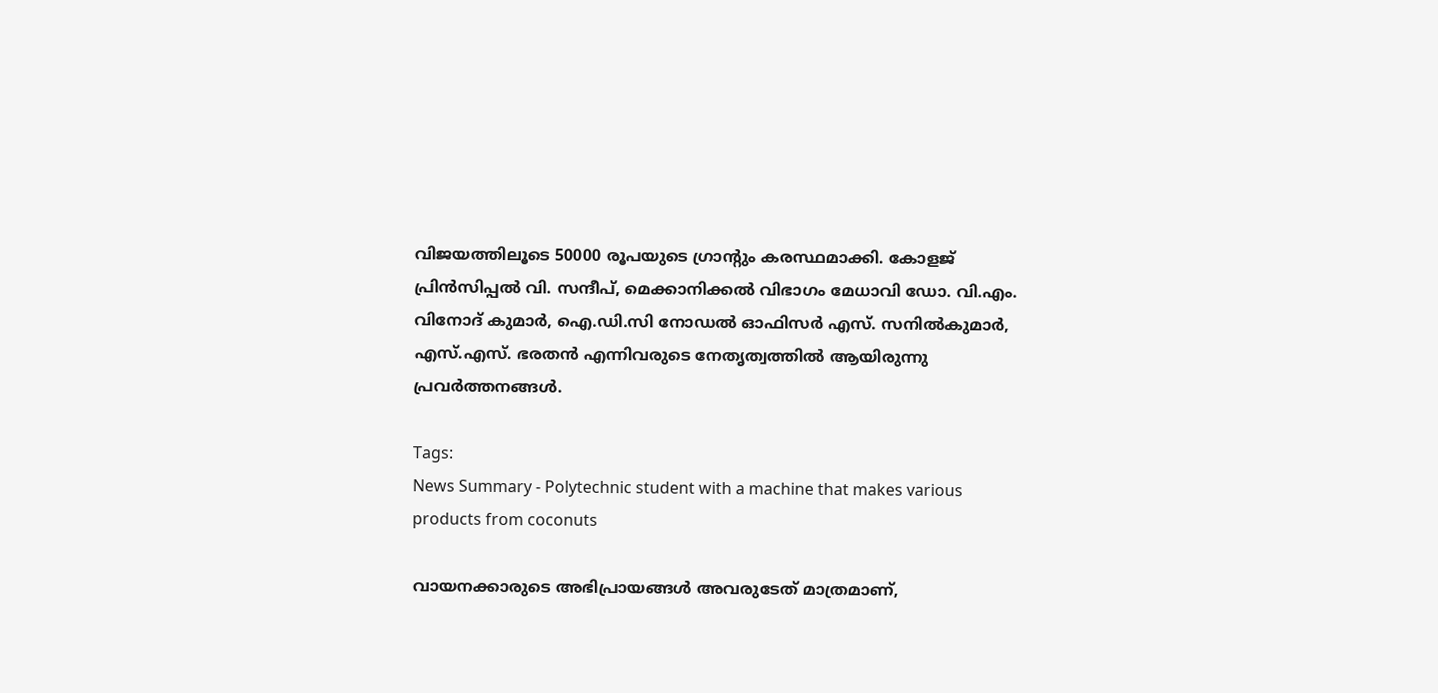വിജയത്തിലൂടെ 50000 രൂപയുടെ ഗ്രാന്റും കരസ്ഥമാക്കി. കോളജ് പ്രിൻസിപ്പൽ വി. സന്ദീപ്, മെക്കാനിക്കൽ വിഭാഗം മേധാവി ഡോ. വി.എം. വിനോദ് കുമാർ, ഐ.ഡി.സി നോഡൽ ഓഫിസർ എസ്. സനിൽകുമാർ, എസ്.എസ്. ഭരതൻ എന്നിവരുടെ നേതൃത്വത്തിൽ ആയിരുന്നു പ്രവർത്തനങ്ങൾ.

Tags:
News Summary - Polytechnic student with a machine that makes various products from coconuts

വായനക്കാരുടെ അഭിപ്രായങ്ങള്‍ അവരുടേത് മാത്രമാണ്,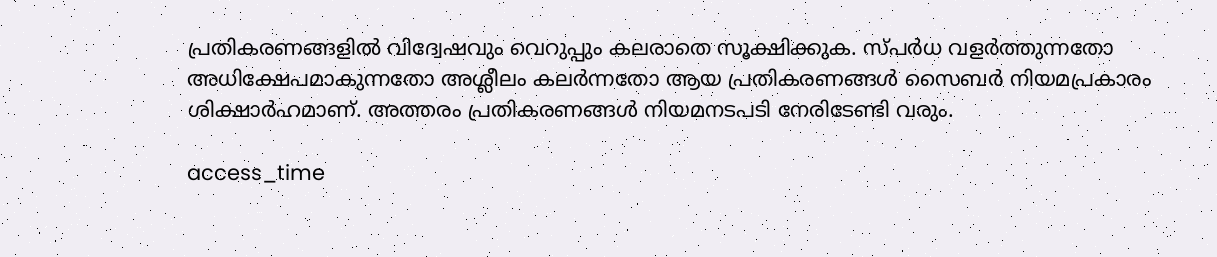പ്രതികരണങ്ങളിൽ വിദ്വേഷവും വെറുപ്പും കലരാതെ സൂക്ഷിക്കുക. സ്പർധ വളർത്തുന്നതോ അധിക്ഷേപമാകുന്നതോ അശ്ലീലം കലർന്നതോ ആയ പ്രതികരണങ്ങൾ സൈബർ നിയമപ്രകാരം ശിക്ഷാർഹമാണ്. അത്തരം പ്രതികരണങ്ങൾ നിയമനടപടി നേരിടേണ്ടി വരും.

access_time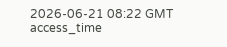2026-06-21 08:22 GMT
access_time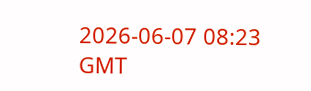2026-06-07 08:23 GMT